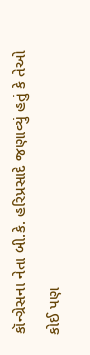કૉન્ગ્રેસના નેતા બી.કે. હરિપ્રસાદે જણાવ્યું હતું કે તેઓ કોઈ પણ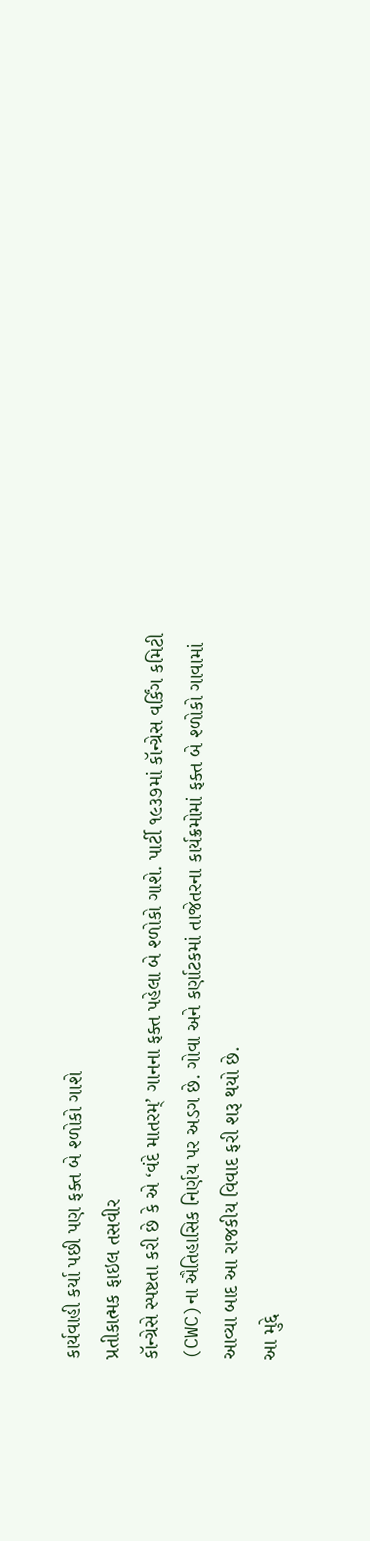કાર્યવાહી કર્યા પછી પણ ફક્ત બે શ્ળોકો ગાશે
પ્રતીકાત્મક ફાઇલ તસવીર
કૉન્ગ્રેસે સ્પષ્ટતા કરી છે કે એ ‘વંદે માતરમ્’ ગાનના ફક્ત પહેલા બે શ્ળોકો ગાશે. પાર્ટી ૧૯૩૭માં કૉન્ગ્રેસ વર્કિંગ કમિટી (CWC)ના ઐતિહાસિક નિર્ણય પર અડગ છે. ગોવા અને કર્ણાટકમાં તાજેતરના કાર્યક્રમોમાં ફક્ત બે શ્ળોકો ગાવામાં આવ્યા બાદ આ રાજકીય વિવાદ ફરી શરૂ થયો છે.
આ મુદ્દે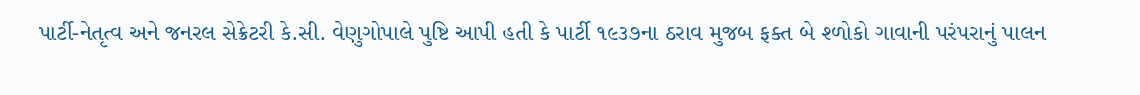પાર્ટી-નેતૃત્વ અને જનરલ સેક્રેટરી કે.સી. વેણુગોપાલે પુષ્ટિ આપી હતી કે પાર્ટી ૧૯૩૭ના ઠરાવ મુજબ ફક્ત બે શ્ળોકો ગાવાની પરંપરાનું પાલન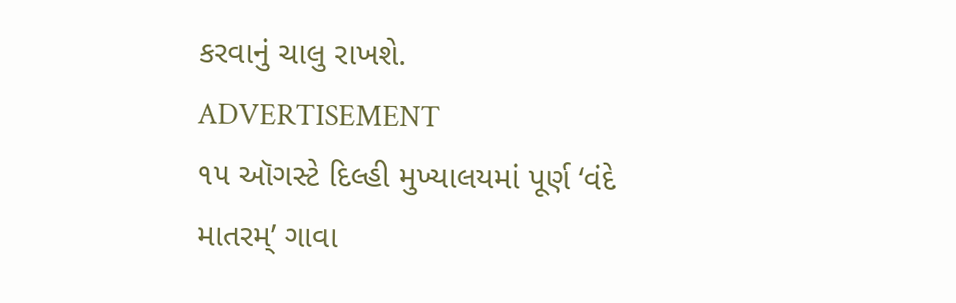કરવાનું ચાલુ રાખશે.
ADVERTISEMENT
૧૫ ઑગસ્ટે દિલ્હી મુખ્યાલયમાં પૂર્ણ ‘વંદે માતરમ્’ ગાવા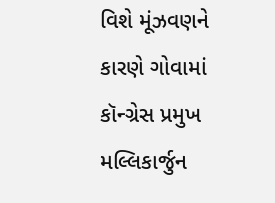વિશે મૂંઝવણને કારણે ગોવામાં કૉન્ગ્રેસ પ્રમુખ મલ્લિકાર્જુન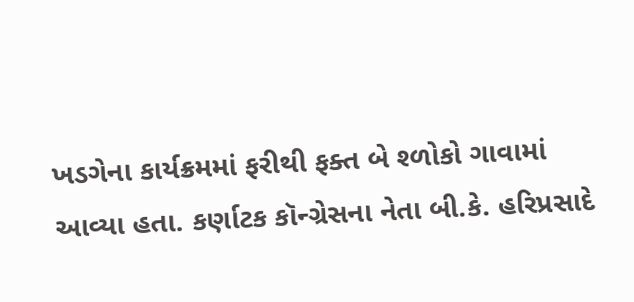ખડગેના કાર્યક્રમમાં ફરીથી ફક્ત બે શ્ળોકો ગાવામાં આવ્યા હતા. કર્ણાટક કૉન્ગ્રેસના નેતા બી.કે. હરિપ્રસાદે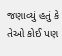જણાવ્યું હતું કે તેઓ કોઈ પણ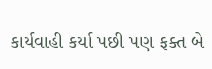કાર્યવાહી કર્યા પછી પણ ફક્ત બે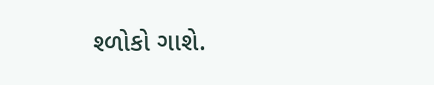શ્ળોકો ગાશે.